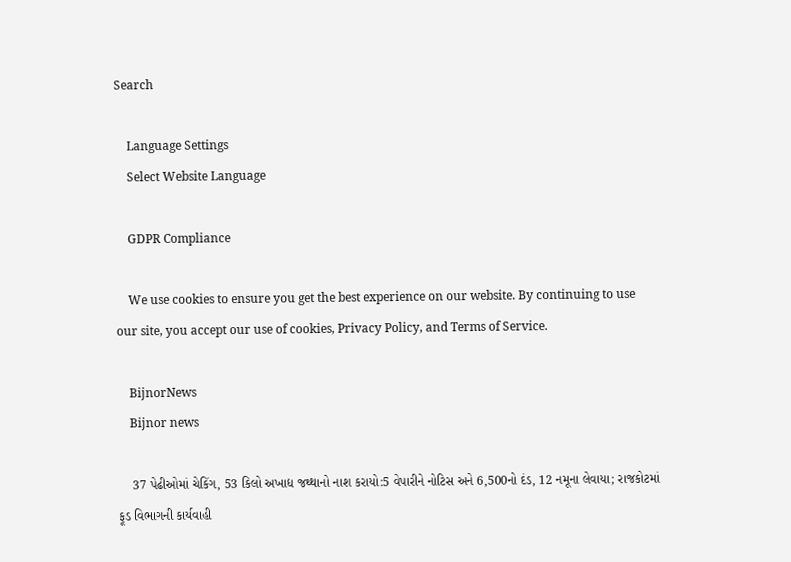Search

    Language Settings
    Select Website Language

    GDPR Compliance

    We use cookies to ensure you get the best experience on our website. By continuing to use our site, you accept our use of cookies, Privacy Policy, and Terms of Service.

    BijnorNews
    Bijnor news

    37 પેઢીઓમાં ચેકિંગ, 53 કિલો અખાદ્ય જથ્થાનો નાશ કરાયો:5 વેપારીને નોટિસ અને 6,500નો દંડ, 12 નમૂના લેવાયા; રાજકોટમાં ફૂડ વિભાગની કાર્યવાહી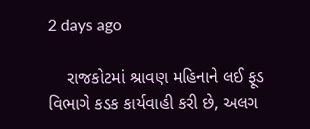2 days ago

    રાજકોટમાં શ્રાવણ મહિનાને લઈ ફૂડ વિભાગે કડક કાર્યવાહી કરી છે, અલગ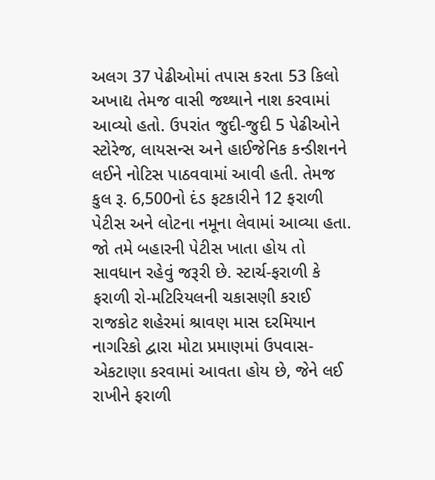અલગ 37 પેઢીઓમાં તપાસ કરતા 53 કિલો અખાદ્ય તેમજ વાસી જથ્થાને નાશ કરવામાં આવ્યો હતો. ઉપરાંત જુદી-જુદી 5 પેઢીઓને સ્ટોરેજ, લાયસન્સ અને હાઈજેનિક કન્ડીશનને લઈને નોટિસ પાઠવવામાં આવી હતી. તેમજ કુલ રૂ. 6,500નો દંડ ફટકારીને 12 ફરાળી પેટીસ અને લોટના નમૂના લેવામાં આવ્યા હતા. જો તમે બહારની પેટીસ ખાતા હોય તો સાવધાન રહેવું જરૂરી છે. સ્ટાર્ચ-ફરાળી કે ફરાળી રો-મટિરિયલની ચકાસણી કરાઈ રાજકોટ શહેરમાં શ્રાવણ માસ દરમિયાન નાગરિકો દ્વારા મોટા પ્રમાણમાં ઉપવાસ-એકટાણા કરવામાં આવતા હોય છે, જેને લઈ રાખીને ફરાળી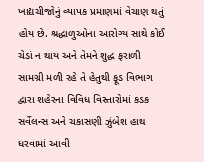ખાદ્યચીજોનું વ્યાપક પ્રમાણમાં વેચાણ થતું હોય છે. શ્રદ્ધાળુઓના આરોગ્ય સાથે કોઈ ચેડાં ન થાય અને તેમને શુદ્ધ ફરાળી સામગ્રી મળી રહે તે હેતુથી ફૂડ વિભાગ દ્વારા શહેરના વિવિધ વિસ્તારોમાં કડક સર્વેલન્સ અને ચકાસણી ઝુંબેશ હાથ ધરવામાં આવી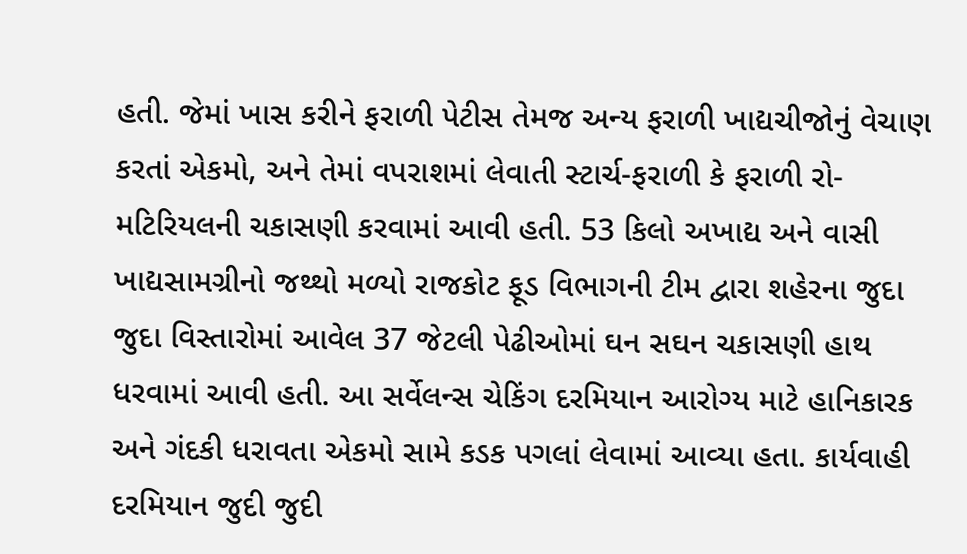હતી. જેમાં ખાસ કરીને ફરાળી પેટીસ તેમજ અન્ય ફરાળી ખાદ્યચીજોનું વેચાણ કરતાં એકમો, અને તેમાં વપરાશમાં લેવાતી સ્ટાર્ચ-ફરાળી કે ફરાળી રો-મટિરિયલની ચકાસણી કરવામાં આવી હતી. 53 કિલો અખાદ્ય અને વાસી ખાદ્યસામગ્રીનો જથ્થો મળ્યો રાજકોટ ફૂડ વિભાગની ટીમ દ્વારા શહેરના જુદા જુદા વિસ્તારોમાં આવેલ 37 જેટલી પેઢીઓમાં ઘન સઘન ચકાસણી હાથ ધરવામાં આવી હતી. આ સર્વેલન્સ ચેકિંગ દરમિયાન આરોગ્ય માટે હાનિકારક અને ગંદકી ધરાવતા એકમો સામે કડક પગલાં લેવામાં આવ્યા હતા. કાર્યવાહી દરમિયાન જુદી જુદી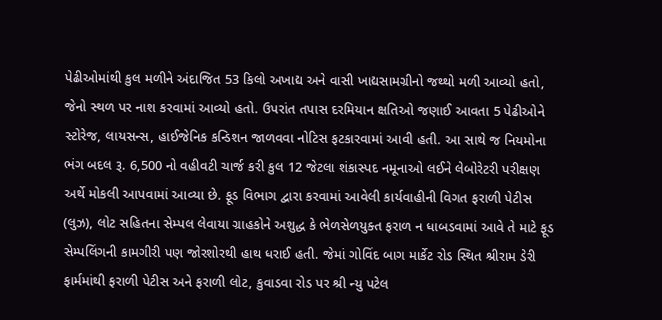પેઢીઓમાંથી કુલ મળીને અંદાજિત 53 કિલો અખાદ્ય અને વાસી ખાદ્યસામગ્રીનો જથ્થો મળી આવ્યો હતો, જેનો સ્થળ પર નાશ કરવામાં આવ્યો હતો. ઉપરાંત તપાસ દરમિયાન ક્ષતિઓ જણાઈ આવતા 5 પેઢીઓને સ્ટોરેજ, લાયસન્સ, હાઈજેનિક કન્ડિશન જાળવવા નોટિસ ફટકારવામાં આવી હતી. આ સાથે જ નિયમોના ભંગ બદલ રૂ. 6,500 નો વહીવટી ચાર્જ કરી કુલ 12 જેટલા શંકાસ્પદ નમૂનાઓ લઈને લેબોરેટરી પરીક્ષણ અર્થે મોકલી આપવામાં આવ્યા છે. ફૂડ વિભાગ દ્વારા કરવામાં આવેલી કાર્યવાહીની વિગત ફરાળી પેટીસ (લુઝ), લોટ સહિતના સેમ્પલ લેવાયા ગ્રાહકોને અશુદ્ધ કે ભેળસેળયુક્ત ફરાળ ન ધાબડવામાં આવે તે માટે ફૂડ સેમ્પલિંગની કામગીરી પણ જોરશોરથી હાથ ધરાઈ હતી. જેમાં ગોવિંદ બાગ માર્કેટ રોડ સ્થિત શ્રીરામ ડેરી ફાર્મમાંથી ફરાળી પેટીસ અને ફરાળી લોટ, કુવાડવા રોડ પર શ્રી ન્યુ પટેલ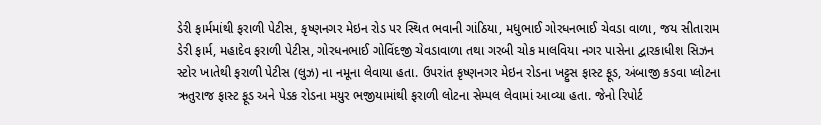ડેરી ફાર્મમાંથી ફરાળી પેટીસ, કૃષ્ણનગર મેઇન રોડ પર સ્થિત ભવાની ગાંઠિયા, મધુભાઈ ગોરધનભાઈ ચેવડા વાળા, જય સીતારામ ડેરી ફાર્મ, મહાદેવ ફરાળી પેટીસ, ગોરધનભાઈ ગોવિંદજી ચેવડાવાળા તથા ગરબી ચોક માલવિયા નગર પાસેના દ્વારકાધીશ સિઝન સ્ટોર ખાતેથી ફરાળી પેટીસ (લુઝ) ના નમૂના લેવાયા હતા. ઉપરાંત કૃષ્ણનગર મેઇન રોડના ખટ્ટુસ ફાસ્ટ ફૂડ, અંબાજી કડવા પ્લોટના ઋતુરાજ ફાસ્ટ ફૂડ અને પેડક રોડના મયુર ભજીયામાંથી ફરાળી લોટના સેમ્પલ લેવામાં આવ્યા હતા. જેનો રિપોર્ટ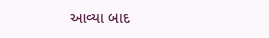આવ્યા બાદ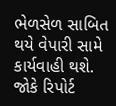ભેળસેળ સાબિત થયે વેપારી સામે કાર્યવાહી થશે. જોકે રિપોર્ટ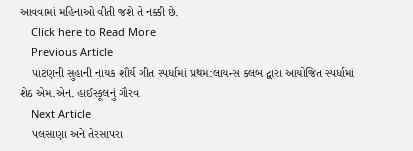આવવામાં મહિનાઓ વીતી જશે તે નક્કી છે.
    Click here to Read More
    Previous Article
    પાટણની સુહાની નાયક શૌર્ય ગીત સ્પર્ધામાં પ્રથમ:લાયન્સ ક્લબ દ્વારા આયોજિત સ્પર્ધામાં શેઠ એમ.એન. હાઈસ્કૂલનું ગૌરવ
    Next Article
    પલસાણા અને તેરસાપરા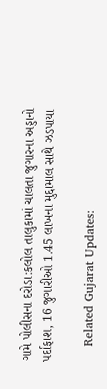ગામે પોલીસના દરોડા:કલોલ તાલુકામાં ચાલતા જુગારના અડ્ડાનો પર્દાફાશ, 16 જુગારીઓ 1.45 લાખના મુદ્દામાલ સાથે ઝડપાયા

    Related Gujarat Updates: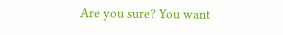Are you sure? You want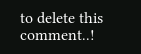to delete this comment..!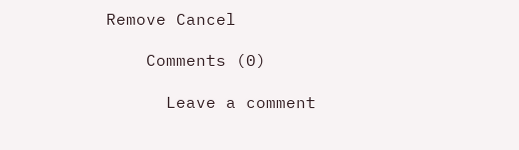Remove Cancel

    Comments (0)

      Leave a comment